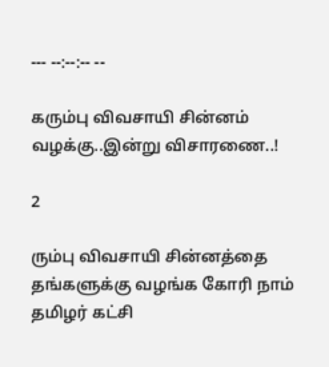--- --:--:-- --

கரும்பு விவசாயி சின்னம் வழக்கு..இன்று விசாரணை..!

2

ரும்பு விவசாயி சின்னத்தை தங்களுக்கு வழங்க கோரி நாம் தமிழர் கட்சி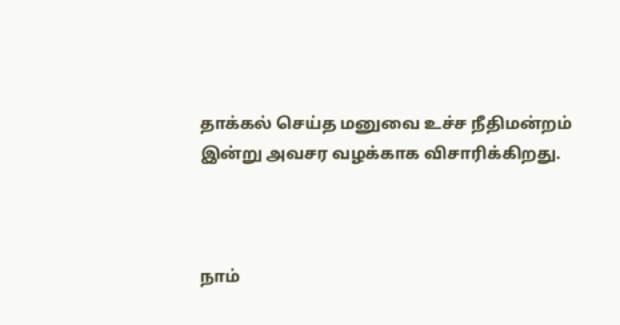தாக்கல் செய்த மனுவை உச்ச நீதிமன்றம் இன்று அவசர வழக்காக விசாரிக்கிறது.



நாம்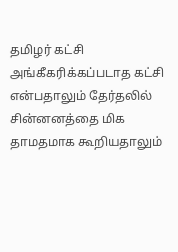தமிழர் கட்சி அங்கீகரிக்கப்படாத கட்சி என்பதாலும் தேர்தலில் சின்னனத்தை மிக தாமதமாக கூறியதாலும்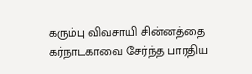கரும்பு விவசாயி சின்னத்தை கர்நாடகாவை சேர்ந்த பாரதிய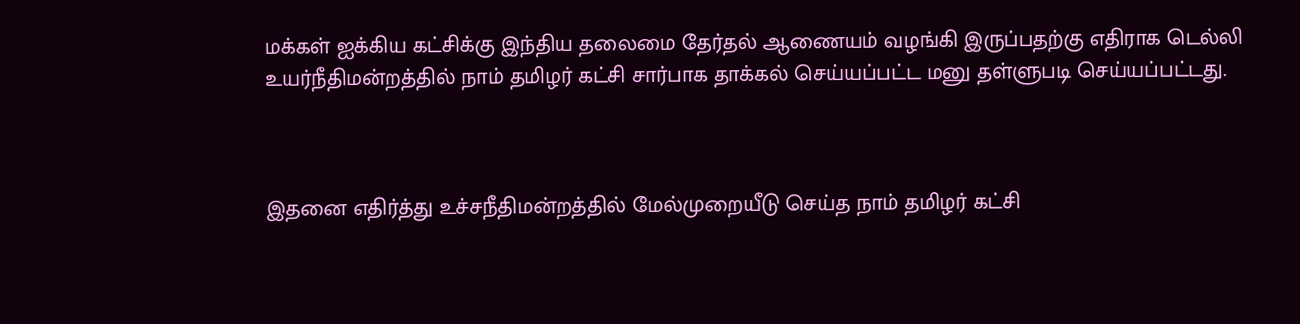மக்கள் ஐக்கிய கட்சிக்கு இந்திய தலைமை தேர்தல் ஆணையம் வழங்கி இருப்பதற்கு எதிராக டெல்லி உயர்நீதிமன்றத்தில் நாம் தமிழர் கட்சி சார்பாக தாக்கல் செய்யப்பட்ட மனு தள்ளுபடி செய்யப்பட்டது.



இதனை எதிர்த்து உச்சநீதிமன்றத்தில் மேல்முறையீடு செய்த நாம் தமிழர் கட்சி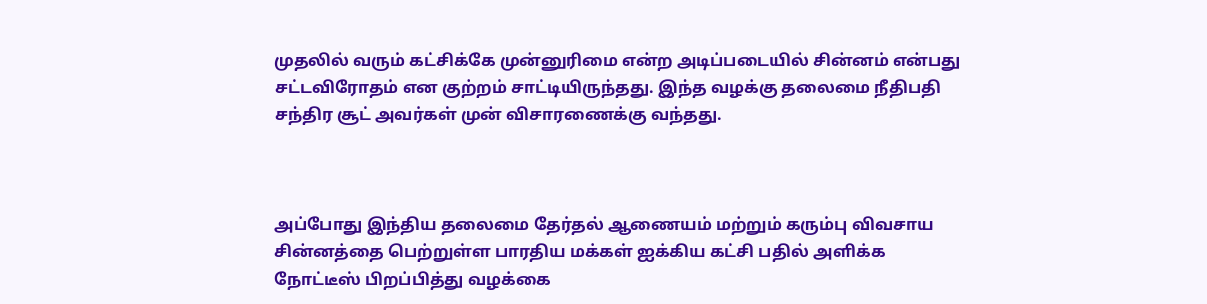முதலில் வரும் கட்சிக்கே முன்னுரிமை என்ற அடிப்படையில் சின்னம் என்பது சட்டவிரோதம் என குற்றம் சாட்டியிருந்தது. இந்த வழக்கு தலைமை நீதிபதி சந்திர சூட் அவர்கள் முன் விசாரணைக்கு வந்தது.



அப்போது இந்திய தலைமை தேர்தல் ஆணையம் மற்றும் கரும்பு விவசாய சின்னத்தை பெற்றுள்ள பாரதிய மக்கள் ஐக்கிய கட்சி பதில் அளிக்க நோட்டீஸ் பிறப்பித்து வழக்கை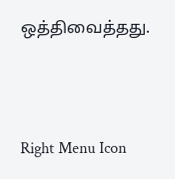ஒத்திவைத்தது.



Right Menu Icon